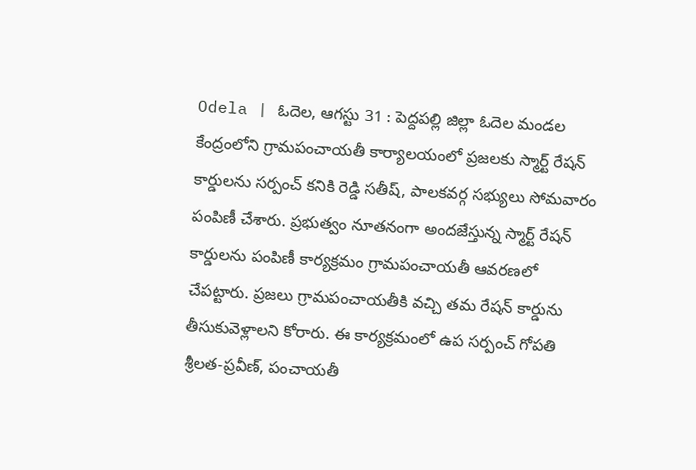Odela | ఓదెల, ఆగస్టు 31 : పెద్దపల్లి జిల్లా ఓదెల మండల కేంద్రంలోని గ్రామపంచాయతీ కార్యాలయంలో ప్రజలకు స్మార్ట్ రేషన్ కార్డులను సర్పంచ్ కనికి రెడ్డి సతీష్, పాలకవర్గ సభ్యులు సోమవారం పంపిణీ చేశారు. ప్రభుత్వం నూతనంగా అందజేస్తున్న స్మార్ట్ రేషన్ కార్డులను పంపిణీ కార్యక్రమం గ్రామపంచాయతీ ఆవరణలో చేపట్టారు. ప్రజలు గ్రామపంచాయతీకి వచ్చి తమ రేషన్ కార్డును తీసుకువెళ్లాలని కోరారు. ఈ కార్యక్రమంలో ఉప సర్పంచ్ గోపతి శ్రీలత-ప్రవీణ్, పంచాయతీ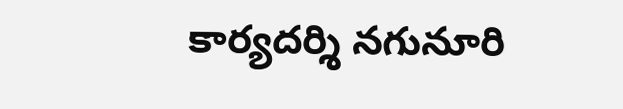కార్యదర్శి నగునూరి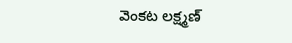వెంకట లక్ష్మణ్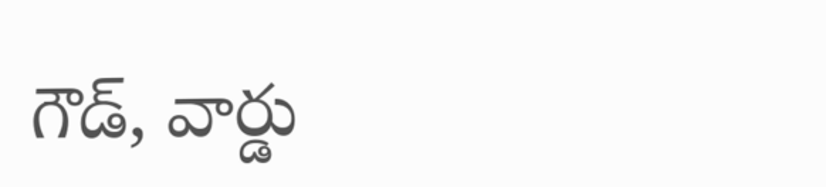గౌడ్, వార్డు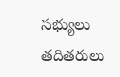సభ్యులు తదితరులు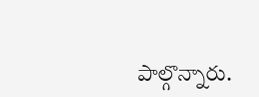పాల్గొన్నారు.